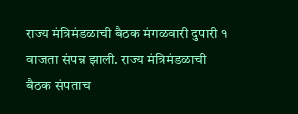राज्य मंत्रिमंडळाची बैठक मंगळवारी दुपारी १ वाजता संपन्न झाली. राज्य मंत्रिमंडळाची बैठक संपताच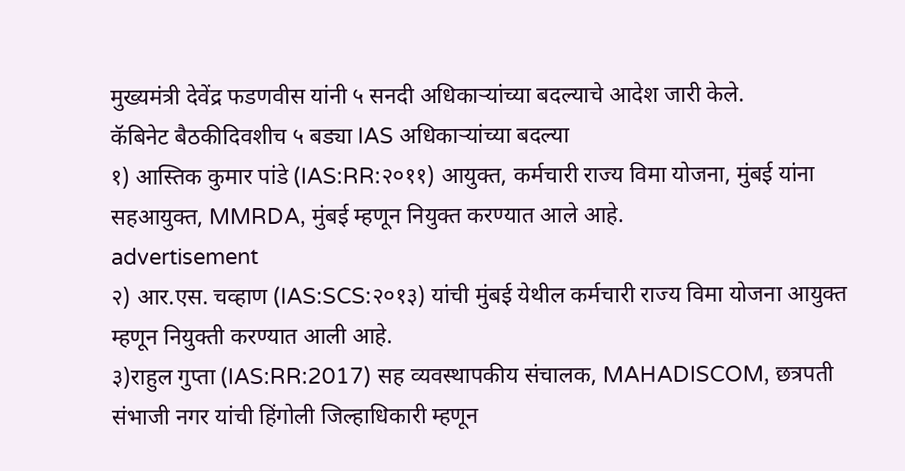मुख्यमंत्री देवेंद्र फडणवीस यांनी ५ सनदी अधिकाऱ्यांच्या बदल्याचे आदेश जारी केले.
कॅबिनेट बैठकीदिवशीच ५ बड्या IAS अधिकाऱ्यांच्या बदल्या
१) आस्तिक कुमार पांडे (IAS:RR:२०११) आयुक्त, कर्मचारी राज्य विमा योजना, मुंबई यांना सहआयुक्त, MMRDA, मुंबई म्हणून नियुक्त करण्यात आले आहे.
advertisement
२) आर.एस. चव्हाण (IAS:SCS:२०१३) यांची मुंबई येथील कर्मचारी राज्य विमा योजना आयुक्त म्हणून नियुक्ती करण्यात आली आहे.
३)राहुल गुप्ता (IAS:RR:2017) सह व्यवस्थापकीय संचालक, MAHADISCOM, छत्रपती संभाजी नगर यांची हिंगोली जिल्हाधिकारी म्हणून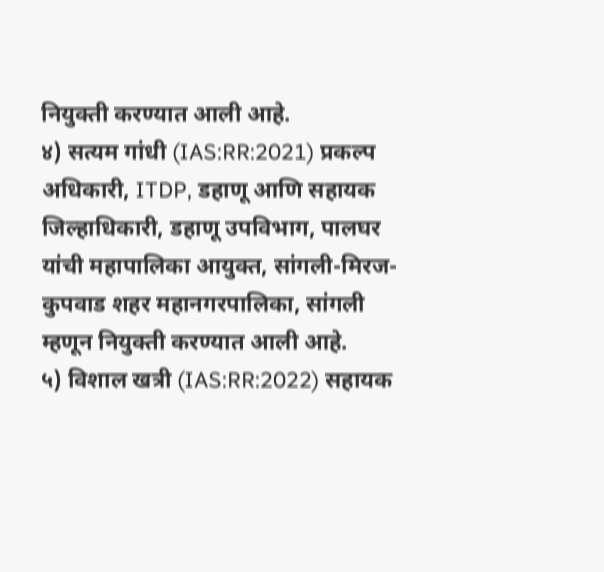नियुक्ती करण्यात आली आहे.
४) सत्यम गांधी (IAS:RR:2021) प्रकल्प अधिकारी, ITDP, डहाणू आणि सहायक जिल्हाधिकारी, डहाणू उपविभाग, पालघर यांची महापालिका आयुक्त, सांगली-मिरज-कुपवाड शहर महानगरपालिका, सांगली म्हणून नियुक्ती करण्यात आली आहे.
५) विशाल खत्री (IAS:RR:2022) सहायक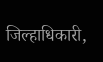जिल्हाधिकारी,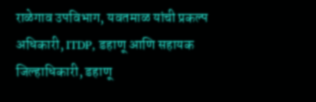राळेगाव उपविभाग, यवतमाळ यांची प्रकल्प अधिकारी, ITDP, डहाणू आणि सहायक जिल्हाधिकारी, डहाणू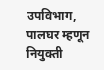उपविभाग, पालघर म्हणून नियुक्ती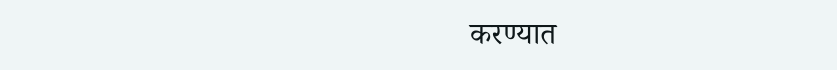करण्यात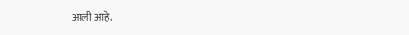आली आहे.